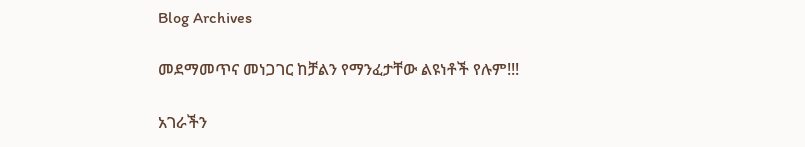Blog Archives

መደማመጥና መነጋገር ከቻልን የማንፈታቸው ልዩነቶች የሉም!!!

አገራችን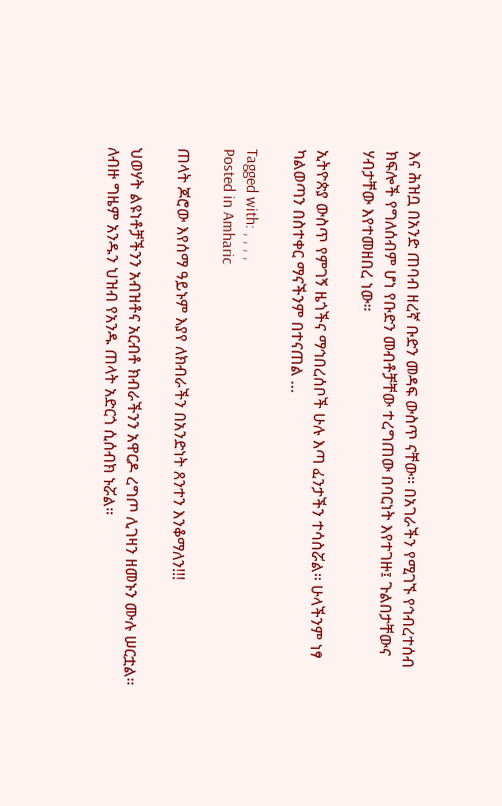እና ሕዝቧ በአንድ ጠባብ ዘረኛ ቡድን መዳፍ ውስጥ ናቸው። በአገራችን የሚገኙ የኅብረተሰብ ክፍሎች የግለሰብም ሆነ የቡድን መብቶቻቸው ተረግጠው በባርነት እየተገዙ፤ ጉልበታቸውና ሃብታቸው እየተመዘበረ ነው።

ኢትዮጵያ ውስጥ የምገኝ ዜጎችና ማኅበረሰቦች ሁሉ እጣ ፈንታችን ተሳስሯል። ሁላችንም ነፃ ካልወጣን በስተቀር ማናችንም በተናጠል …

Tagged with: , , , ,
Posted in Amharic

ጠላት ጆሮው እየሰማ ዓይኑም እያየ ለክብራችን በአንድነት ጸንተን እንቆማለን!!!

ህወሃት ልዩነቶቻችንን አብዝቶና አርብቶ ክብራችንን አዋርዶ ረግጦ ሊገዛን ዘመኑን ሙሉ ሠርቷል። ለብዙ ግዜም አንዱን ህዝብ የአንዱ ጠላት አድርጎ ሲሰብክ ኑሯል።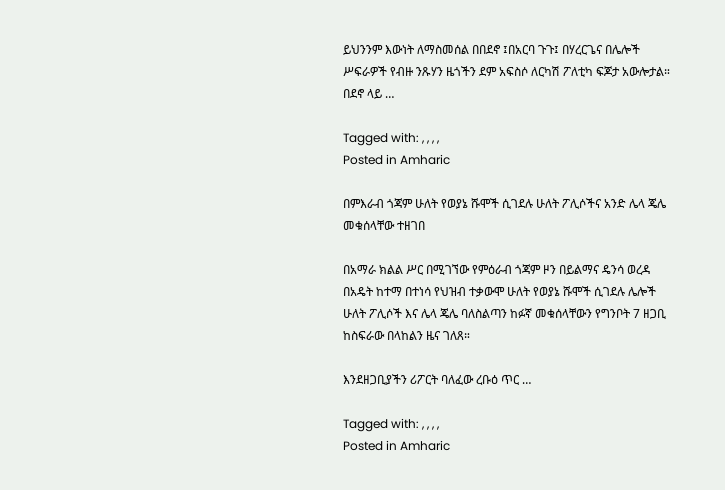ይህንንም እውነት ለማስመሰል በበደኖ ፤በአርባ ጉጉ፤ በሃረርጌና በሌሎች ሥፍራዎች የብዙ ንጹሃን ዜጎችን ደም አፍስሶ ለርካሽ ፖለቲካ ፍጆታ አውሎታል። በደኖ ላይ …

Tagged with: , , , ,
Posted in Amharic

በምእራብ ጎጃም ሁለት የወያኔ ሹሞች ሲገደሉ ሁለት ፖሊሶችና አንድ ሌላ ጄሌ መቁሰላቸው ተዘገበ

በአማራ ክልል ሥር በሚገኘው የምዕራብ ጎጃም ዞን በይልማና ዴንሳ ወረዳ በአዴት ከተማ በተነሳ የህዝብ ተቃውሞ ሁለት የወያኔ ሹሞች ሲገደሉ ሌሎች ሁለት ፖሊሶች እና ሌላ ጄሌ ባለስልጣን ከፉኛ መቁሰላቸውን የግንቦት 7 ዘጋቢ ከስፍራው በላከልን ዜና ገለጸ።

እንደዘጋቢያችን ሪፖርት ባለፈው ረቡዕ ጥር …

Tagged with: , , , ,
Posted in Amharic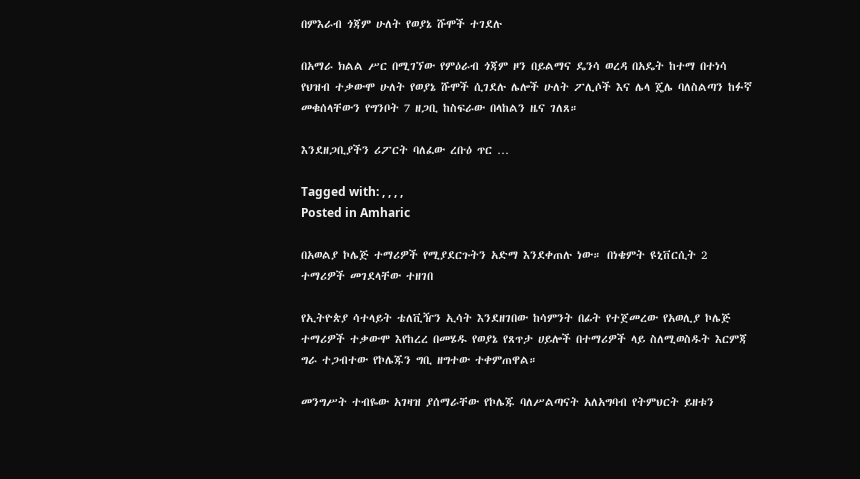በምእራብ ጎጃም ሁለት የወያኔ ሹሞች ተገደሉ

በአማራ ክልል ሥር በሚገኘው የምዕራብ ጎጃም ዞን በይልማና ዴንሳ ወረዳ በአዴት ከተማ በተነሳ የህዝብ ተቃውሞ ሁለት የወያኔ ሹሞች ሲገደሉ ሌሎች ሁለት ፖሊሶች እና ሌላ ጄሌ ባለስልጣን ከፉኛ መቁሰላቸውን የግንቦት 7 ዘጋቢ ከስፍራው በላከልን ዜና ገለጸ።

እንደዘጋቢያችን ሪፖርት ባለፈው ረቡዕ ጥር …

Tagged with: , , , ,
Posted in Amharic

በአወልያ ኮሌጅ ተማሪዎች የሚያደርጉትን አድማ እንደቀጠሉ ነው። በነቄምት ዩኒቨርሲት 2 ተማሪዎች መገደላቸው ተዘገበ

የኢትዮጵያ ሳተላይት ቴለቪዥን ኢሳት እንደዘገበው ከሳምንት በፊት የተጀመረው የአወሊያ ኮሌጅ ተማሪዎች ተቃውሞ እየከረረ በመሄዱ የወያኔ የጸጥታ ሀይሎች በተማሪዎች ላይ ስለሚወስዱት እርምጃ ግራ ተጋብተው የኮሌጁን ግቢ ዘግተው ተቀምጠዋል።

መንግሥት ተብዬው አገዛዝ ያሰማራቸው የኮሌጁ ባለሥልጣናት አለአግባብ የትምህርት ይዘቱን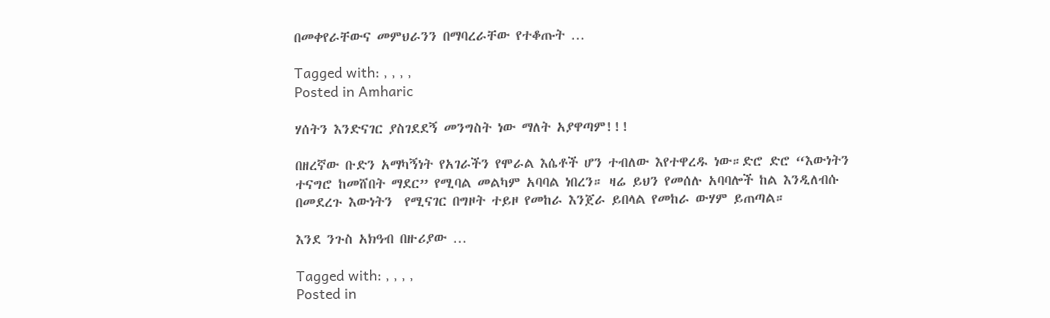በመቀየራቸውና መምህራንን በማባረራቸው የተቆጡት …

Tagged with: , , , ,
Posted in Amharic

ሃሰትን እንድናገር ያስገደደኝ መንግስት ነው ማለት አያዋጣም!!!

በዘረኛው ቡድን አማካኝነት የአገራችን የሞራል እሴቶች ሆን ተብለው እየተዋረዱ ነው።ድሮ ድሮ “እውነትን ተናግሮ ከመሸበት ማደር” የሚባል መልካም አባባል ነበረን። ዛሬ ይህን የመሰሉ አባባሎች ከል እንዲለብሱ በመደረጉ እውነትን  የሚናገር በግዞት ተይዞ የመከራ እንጀራ ይበላል የመከራ ውሃም ይጠጣል።

እንደ ንጉስ አክዓብ በዙሪያው …

Tagged with: , , , ,
Posted in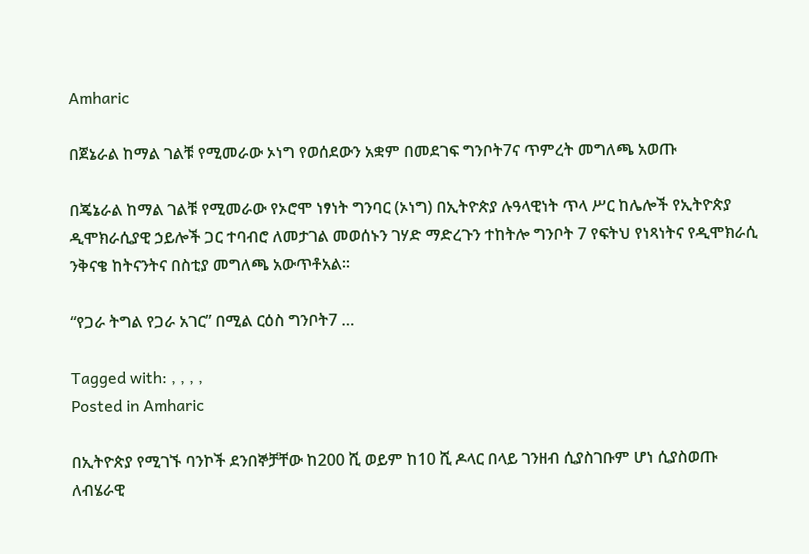Amharic

በጀኔራል ከማል ገልቹ የሚመራው ኦነግ የወሰደውን አቋም በመደገፍ ግንቦት7ና ጥምረት መግለጫ አወጡ

በጄኔራል ከማል ገልቹ የሚመራው የኦሮሞ ነፃነት ግንባር (ኦነግ) በኢትዮጵያ ሉዓላዊነት ጥላ ሥር ከሌሎች የኢትዮጵያ ዲሞክራሲያዊ ኃይሎች ጋር ተባብሮ ለመታገል መወሰኑን ገሃድ ማድረጉን ተከትሎ ግንቦት 7 የፍትህ የነጻነትና የዲሞክራሲ ንቅናቄ ከትናንትና በስቲያ መግለጫ አውጥቶአል።

“የጋራ ትግል የጋራ አገር” በሚል ርዕስ ግንቦት7 …

Tagged with: , , , ,
Posted in Amharic

በኢትዮጵያ የሚገኙ ባንኮች ደንበኞቻቸው ከ200 ሺ ወይም ከ10 ሺ ዶላር በላይ ገንዘብ ሲያስገቡም ሆነ ሲያስወጡ ለብሄራዊ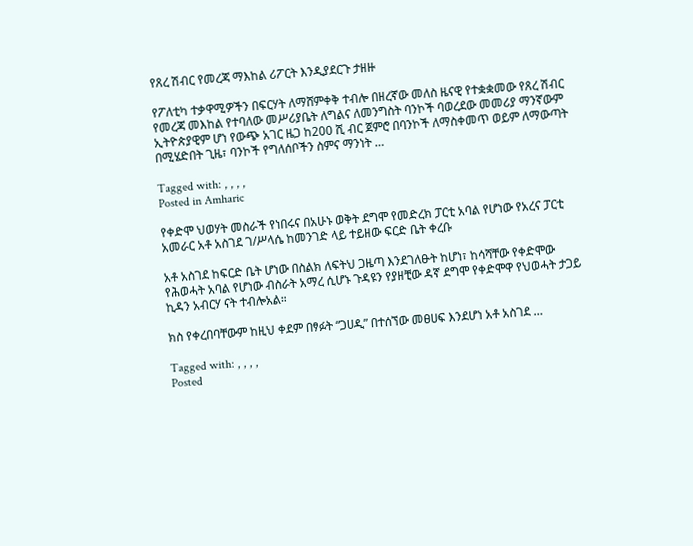የጸረ ሽብር የመረጃ ማእከል ሪፖርት እንዲያደርጉ ታዘዙ

የፖለቲካ ተቃዋሚዎችን በፍርሃት ለማሸምቀቅ ተብሎ በዘረኛው መለስ ዜናዊ የተቋቋመው የጸረ ሽብር የመረጃ መእከል የተባለው መሥሪያቤት ለግልና ለመንግስት ባንኮች ባወረደው መመሪያ ማንኛውም ኢትዮጵያዊም ሆነ የውጭ አገር ዜጋ ከ200 ሺ ብር ጀምሮ በባንኮች ለማስቀመጥ ወይም ለማውጣት በሚሄድበት ጊዜ፣ ባንኮች የግለሰቦችን ስምና ማንነት …

Tagged with: , , , ,
Posted in Amharic

የቀድሞ ህወሃት መስራች የነበሩና በአሁኑ ወቅት ደግሞ የመድረክ ፓርቲ አባል የሆነው የአረና ፓርቲ አመራር አቶ አስገደ ገ/ሥላሴ ከመንገድ ላይ ተይዘው ፍርድ ቤት ቀረቡ

አቶ አስገደ ከፍርድ ቤት ሆነው በስልክ ለፍትህ ጋዜጣ እንደገለፁት ከሆነ፣ ከሳሻቸው የቀድሞው የሕወሓት አባል የሆነው ብስራት አማረ ሲሆኑ ጉዳዩን የያዘቺው ዳኛ ደግሞ የቀድሞዋ የህወሓት ታጋይ ኪዳን አብርሃ ናት ተብሎአል።

ክስ የቀረበባቸውም ከዚህ ቀደም በፃፉት “ጋሀዲ” በተሰኘው መፀሀፍ እንደሆነ አቶ አስገደ …

Tagged with: , , , ,
Posted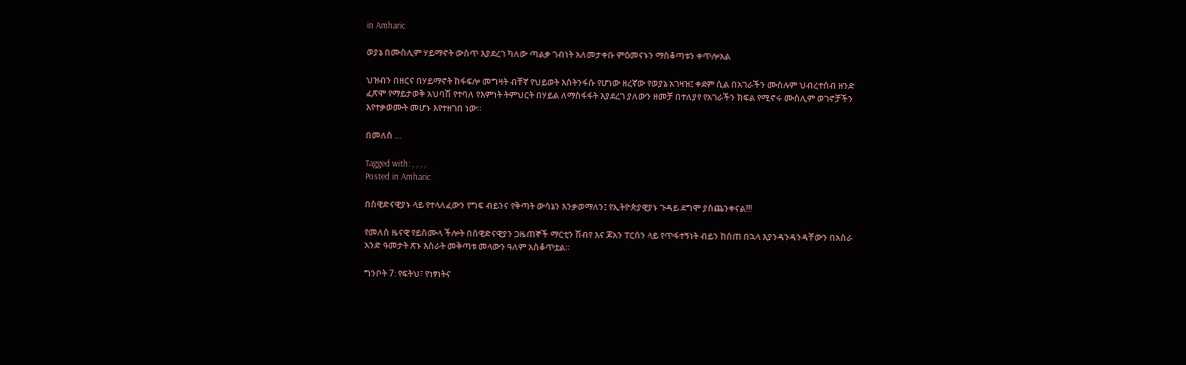in Amharic

ወያኔ በሙስሊም ሃይማኖት ውስጥ እያደረገ ካለው ጣልቃ ገብነት አለመታቀቡ ምዕመናኑን ማስቆጣቱን ቀጥሎአል

ህዝብን በዘርና በሃይማኖት ከፋፍሎ መግዛት ብቸኛ የህይወት እስትንፋሱ የሆነው ዘረኛው የወያኔ አገዛዝ፤ ቀደም ሲል በአገራችን ሙስሉም ህብረተሰብ ዘንድ ፈጽሞ የማይታወቅ አህባሽ የተባለ የእምነት ትምህርት በሃይል ለማስፋፋት እያደረገ ያለውን ዘመቻ በተለያየ የአገራችን ክፍል የሚኖሩ ሙስሊም ወገኖቻችን እየተቃወሙት መሆኑ እየተዘገበ ነው።

በመለስ …

Tagged with: , , , ,
Posted in Amharic

በስዊድናዊያኑ ላይ የተላለፈውን የግፍ ብይንና የቅጣት ውሳኔን እንቃወማለን፤ የኢትዮጵያዊያኑ ጉዳይ ደግሞ ያስጨንቀናል!!!

የመለስ ዜናዊ የይስሙላ ችሎት በስዊድናዊያን ጋዜጠኞች ማርቲን ሽብየ እና ጆአን ፐርሰን ላይ የጥፋተኝነት ብይን ከሰጠ በኋላ እያንዳንዳንዳቸውን በአስራ አንድ ዓመታት ጽኑ እስራት መቅጣቱ መላውን ዓለም አስቆጥቷል።

ግንቦት 7: የፍትህ፣ የነፃነትና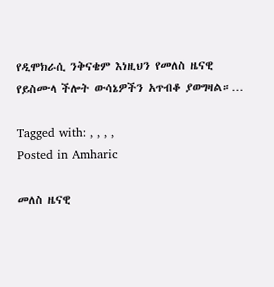የዲሞክራሲ ንቅናቄም እነዚህን የመለስ ዜናዊ የይስሙላ ችሎት ውሳኔዎችን አጥብቆ ያወግዛል።…

Tagged with: , , , ,
Posted in Amharic

መለስ ዜናዊ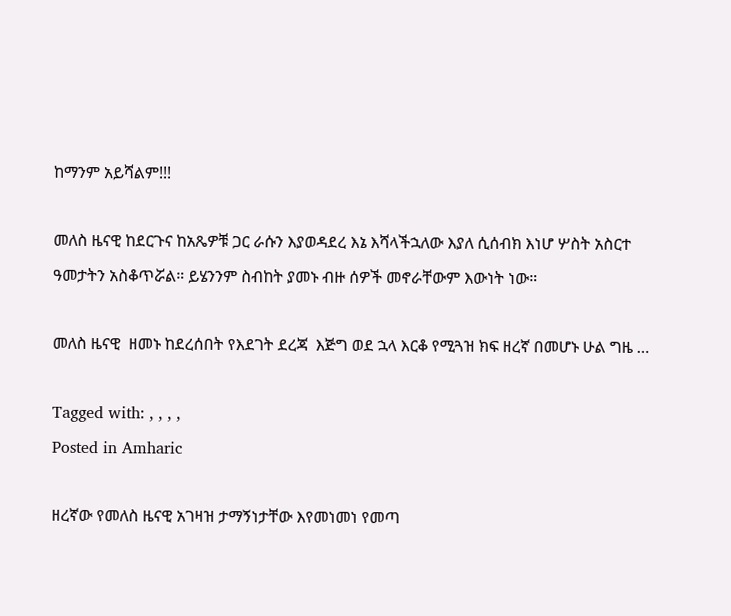ከማንም አይሻልም!!!

መለስ ዜናዊ ከደርጉና ከአጼዎቹ ጋር ራሱን እያወዳደረ እኔ እሻላችኋለው እያለ ሲሰብክ እነሆ ሦስት አስርተ ዓመታትን አስቆጥሯል። ይሄንንም ስብከት ያመኑ ብዙ ሰዎች መኖራቸውም እውነት ነው።

መለስ ዜናዊ  ዘመኑ ከደረሰበት የእደገት ደረጃ  እጅግ ወደ ኋላ እርቆ የሚጓዝ ክፍ ዘረኛ በመሆኑ ሁል ግዜ …

Tagged with: , , , ,
Posted in Amharic

ዘረኛው የመለስ ዜናዊ አገዛዝ ታማኝነታቸው እየመነመነ የመጣ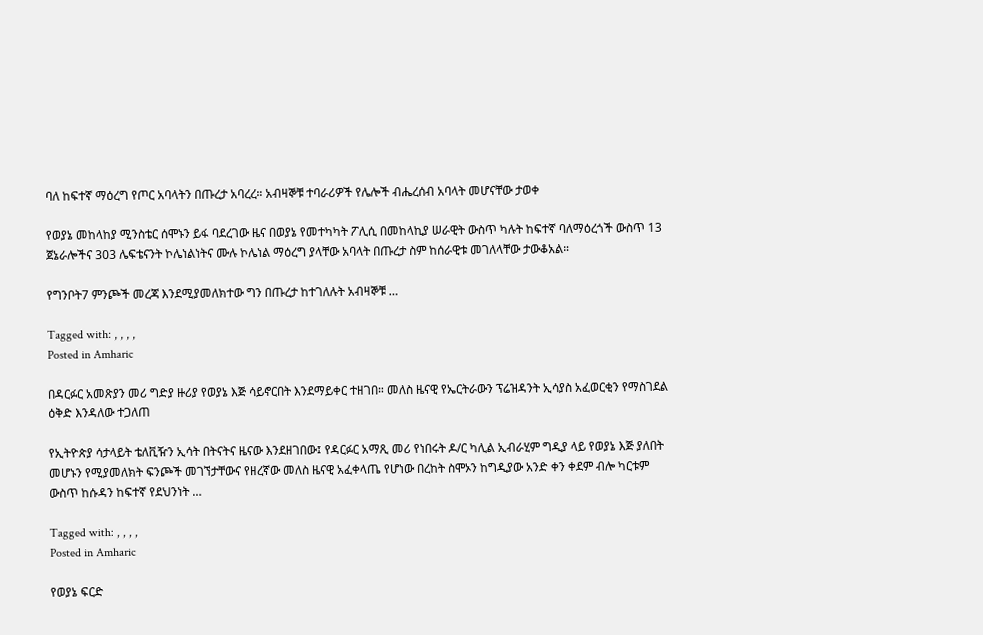ባለ ከፍተኛ ማዕረግ የጦር አባላትን በጡረታ አባረረ። አብዛኞቹ ተባራሪዎች የሌሎች ብሔረሰብ አባላት መሆናቸው ታወቀ

የወያኔ መከላከያ ሚንስቴር ሰሞኑን ይፋ ባደረገው ዜና በወያኔ የመተካካት ፖሊሲ በመከላኪያ ሠራዊት ውስጥ ካሉት ከፍተኛ ባለማዕረጎች ውስጥ 13 ጀኔራሎችና 303 ሌፍቴናንት ኮሌነልነትና ሙሉ ኮሌነል ማዕረግ ያላቸው አባላት በጡረታ ስም ከሰራዊቱ መገለላቸው ታውቆአል።

የግንቦት7 ምንጮች መረጃ እንደሚያመለክተው ግን በጡረታ ከተገለሉት አብዛኞቹ …

Tagged with: , , , ,
Posted in Amharic

በዳርፉር አመጽያን መሪ ግድያ ዙሪያ የወያኔ እጅ ሳይኖርበት እንደማይቀር ተዘገበ። መለስ ዜናዊ የኤርትራውን ፕሬዝዳንት ኢሳያስ አፈወርቂን የማስገደል ዕቅድ እንዳለው ተጋለጠ

የኢትዮጵያ ሳታላይት ቴለቪዥን ኢሳት በትናትና ዜናው እንደዘገበው፤ የዳርፉር አማጺ መሪ የነበሩት ዶ/ር ካሊል ኢብራሂም ግዲያ ላይ የወያኔ እጅ ያለበት መሆኑን የሚያመለክት ፍንጮች መገኘታቸውና የዘረኛው መለስ ዜናዊ አፈቀላጤ የሆነው በረከት ስሞኦን ከግዲያው አንድ ቀን ቀደም ብሎ ካርቱም ውስጥ ከሱዳን ከፍተኛ የደህንነት …

Tagged with: , , , ,
Posted in Amharic

የወያኔ ፍርድ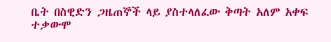ቤት በስዊድን ጋዜጠኞች ላይ ያስተላለፈው ቅጣት አለም አቀፍ ተቃውሞ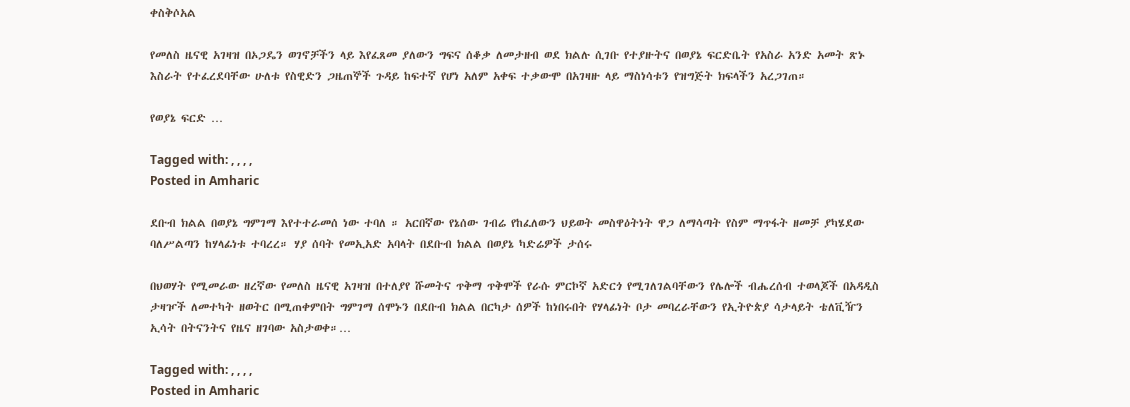ቀስቅሶአል

የመለስ ዜናዊ አገዛዝ በኦጋዴን ወገኖቻችን ላይ እየፈጸመ ያለውን ግፍና ሰቆቃ ለመታዘብ ወደ ክልሉ ሲገቡ የተያዙትና በወያኔ ፍርድቤት የአስራ አንድ አመት ጽኑ እስራት የተፈረደባቸው ሁለቱ የስዊድን ጋዜጠኞች ጉዳይ ከፍተኛ የሆነ አለም አቀፍ ተቃውሞ በአገዛዙ ላይ ማስነሳቱን የዝግጅት ክፍላችን አረጋገጠ።

የወያኔ ፍርድ …

Tagged with: , , , ,
Posted in Amharic

ደቡብ ክልል በወያኔ ግምገማ እየተተራመሰ ነው ተባለ ። አርበኛው የኔሰው ገብሬ የከፈለውን ህይወት መስዋዕትነት ዋጋ ለማሳጣት የስም ማጥፋት ዘመቻ ያካሄደው ባለሥልጣን ከሃላፊነቱ ተባረረ። ሃያ ሰባት የመኢአድ አባላት በደቡብ ክልል በወያኔ ካድሬዎች ታሰሩ

በህወሃት የሚመራው ዘረኛው የመለስ ዜናዊ አገዛዝ በተለያየ ሹመትና ጥቅማ ጥቅሞች የራሱ ምርኮኛ አድርጎ የሚገለገልባቸውን የሌሎች ብሔረሰብ ተወላጆች በአዳዲስ ታዛዦች ለመተካት ዘወትር በሚጠቀምበት ግምገማ ሰሞኑን በደቡብ ክልል በርካታ ሰዎች ከነበሩበት የሃላፊነት ቦታ መባረራቸውን የኢትዮጵያ ሳታላይት ቴለቪዥን ኢሳት በትናንትና የዜና ዘገባው አስታወቀ።…

Tagged with: , , , ,
Posted in Amharic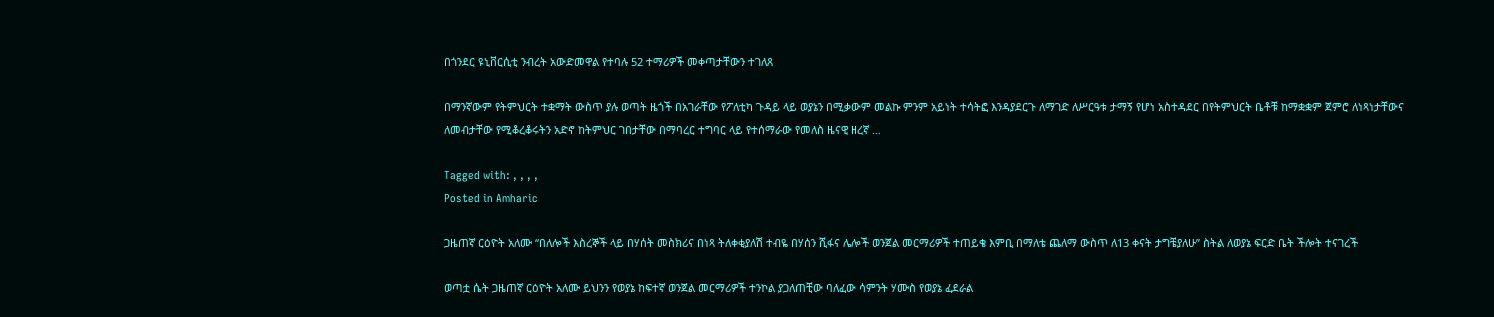በጎንደር ዩኒቨርሲቲ ንብረት አውድመዋል የተባሉ 52 ተማሪዎች መቀጣታቸውን ተገለጸ

በማንኛውም የትምህርት ተቋማት ውስጥ ያሉ ወጣት ዜጎች በአገራቸው የፖለቲካ ጉዳይ ላይ ወያኔን በሚቃውም መልኩ ምንም አይነት ተሳትፎ እንዳያደርጉ ለማገድ ለሥርዓቱ ታማኝ የሆነ አስተዳደር በየትምህርት ቤቶቹ ከማቋቋም ጀምሮ ለነጻነታቸውና ለመብታቸው የሚቆረቆሩትን አድኖ ከትምህር ገበታቸው በማባረር ተግባር ላይ የተሰማራው የመለስ ዜናዊ ዘረኛ …

Tagged with: , , , ,
Posted in Amharic

ጋዜጠኛ ርዕዮት አለሙ “በለሎች እስረኞች ላይ በሃሰት መስክሪና በነጻ ትለቀቂያለሽ ተብዬ በሃሰን ሺፋና ሌሎች ወንጀል መርማሪዎች ተጠይቄ እምቢ በማለቴ ጨለማ ውስጥ ለ13 ቀናት ታግቼያለሁ” ስትል ለወያኔ ፍርድ ቤት ችሎት ተናገረች

ወጣቷ ሴት ጋዜጠኛ ርዕዮት አለሙ ይህንን የወያኔ ከፍተኛ ወንጀል መርማሪዎች ተንኮል ያጋለጠቺው ባለፈው ሳምንት ሃሙስ የወያኔ ፈደራል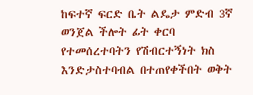ከፍተኛ ፍርድ ቤት ልዴታ ምድብ 3ኛ ወንጀል ችሎት ፊት ቀርባ የተመሰረተባትን የሽብርተኝነት ክስ እንድታስተባብል በተጠየቀችበት ወቅት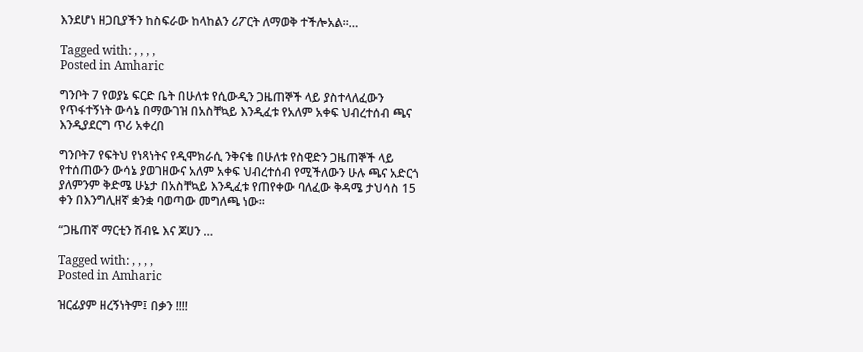እንደሆነ ዘጋቢያችን ከስፍራው ከላከልን ሪፖርት ለማወቅ ተችሎአል።…

Tagged with: , , , ,
Posted in Amharic

ግንቦት 7 የወያኔ ፍርድ ቤት በሁለቱ የሲውዲን ጋዜጠኞች ላይ ያስተላለፈውን የጥፋተኝነት ውሳኔ በማውገዝ በአስቸኳይ እንዲፈቱ የአለም አቀፍ ህብረተሰብ ጫና እንዲያደርግ ጥሪ አቀረበ

ግንቦት7 የፍትህ የነጻነትና የዲሞክራሲ ንቅናቄ በሁለቱ የስዊድን ጋዜጠኞች ላይ የተሰጠውን ውሳኔ ያወገዘውና አለም አቀፍ ህብረተሰብ የሚችለውን ሁሉ ጫና አድርጎ ያለምንም ቅድሜ ሁኔታ በአስቸኳይ እንዲፈቱ የጠየቀው ባለፈው ቅዳሜ ታህሳስ 15 ቀን በእንግሊዘኛ ቋንቋ ባወጣው መግለጫ ነው።

“ጋዜጠኛ ማርቲን ሽብዬ እና ጆሀን …

Tagged with: , , , ,
Posted in Amharic

ዝርፊያም ዘረኝነትም፤ በቃን !!!!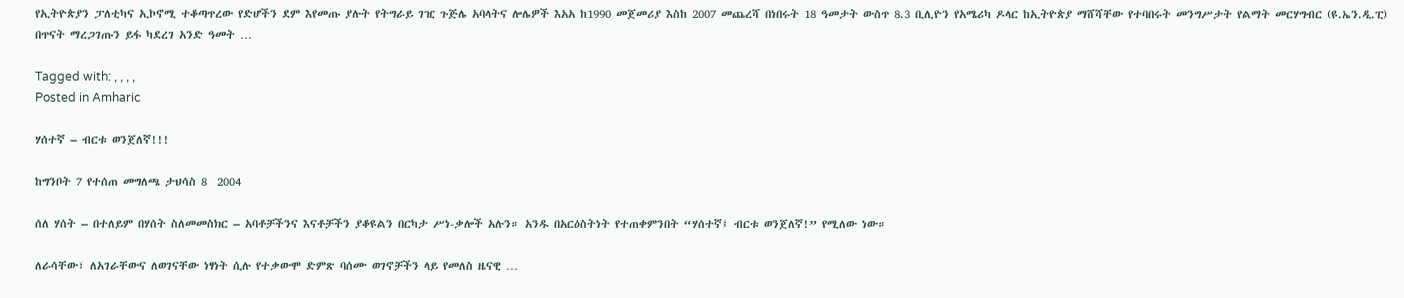የኢትዮጵያን ፓለቲካና ኢኮኖሚ ተቆጣጥረው የድሆችን ደም እየመጡ ያሉት የትግራይ ገዢ ጉጅሌ አባላትና ሎሌዎች እአአ ከ1990 መጀመሪያ እስከ 2007 መጨረሻ በነበሩት 18 ዓመታት ውስጥ 8.3 ቢሊዮን የአሜሪካ ዶላር ከኢትዮጵያ ማሸሻቸው የተባበሩት መንግሥታት የልማት መርሃግብር (ዩ.ኤን.ዲ.ፒ) በጥናት ማረጋገጡን ይፋ ካደረገ አንድ ዓመት …

Tagged with: , , , ,
Posted in Amharic

ሃሰተኛ – ብርቱ ወንጀለኛ!!!

ከግንቦት 7 የተሰጠ መግለጫ ታህሳስ 8  2004

ሰለ ሃሰት – በተለይም በሃሰት ስለመመስክር – አባቶቻችንና እናቶቻችን ያቆዩልን በርካታ ሥነ-ቃሎች አሉን። አንዱ በአርዕስትነት የተጠቀምንበት “ሃሰተኛ፤ ብርቱ ወንጀለኛ!” የሚለው ነው።

ለራሳቸው፣ ለአገራቸውና ለወገናቸው ነፃነት ሲሉ የተቃውሞ ድምጽ ባሰሙ ወገኖቻችን ላይ የመለስ ዜናዊ …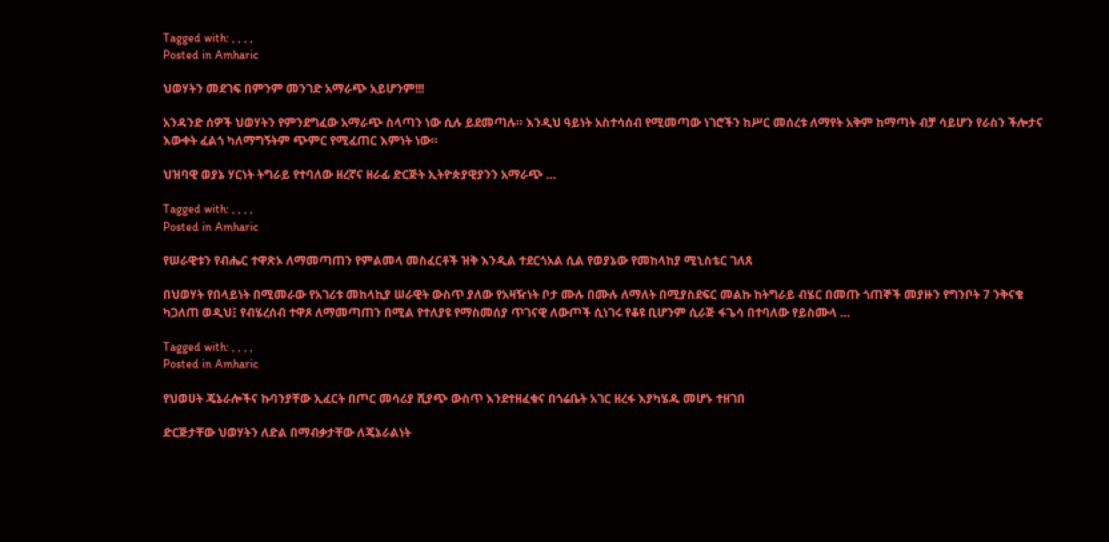Tagged with: , , , ,
Posted in Amharic

ህወሃትን መደገፍ በምንም መንገድ አማራጭ አይሆንም!!!

አንዳንድ ሰዎች ህወሃትን የምንደግፈው አማራጭ ስላጣን ነው ሲሉ ይደመጣሉ። እንዲህ ዓይነት አስተሳሰብ የሚመጣው ነገሮችን ከሥር መሰረቱ ለማየት አቅም ከማጣት ብቻ ሳይሆን የራስን ችሎታና እውቀት ፈልጎ ካለማግኝትም ጭምር የሚፈጠር እምነት ነው።

ህዝባዊ ወያኔ ሃርነት ትግራይ የተባለው ዘረኛና ዘራፊ ድርጅት ኢትዮጵያዊያንን አማራጭ …

Tagged with: , , , ,
Posted in Amharic

የሠራዊቱን የብሔር ተዋጽኦ ለማመጣጠን የምልመላ መስፈርቶች ዝቅ እንዲል ተደርጎአል ሲል የወያኔው የመከላከያ ሚኒስቴር ገለጸ

በህወሃት የበላይነት በሚመራው የአገሪቱ መከላኪያ ሠራዊት ውስጥ ያለው የአዛዥነት ቦታ ሙሉ በሙሉ ለማለት በሚያስደፍር መልኩ ከትግራይ ብሄር በመጡ ጎጠኞች መያዙን የግንቦት 7 ንቅናቄ ካጋለጠ ወዲህ፤ የብሄረሰብ ተዋጾ ለማመጣጠን በሚል የተለያዩ የማስመሰያ ጥገናዊ ለውጦች ሲነገሩ የቆዩ ቢሆንም ሲራጅ ፋጌሳ በተባለው የይስሙላ …

Tagged with: , , , ,
Posted in Amharic

የህወሀት ጄኔራሎችና ኩባንያቸው ኢፈርት በጦር መሳሪያ ሺያጭ ውስጥ እንደተዘፈቁና በጎሬቤት አገር ዘረፋ እያካሄዱ መሆኑ ተዘገበ

ድርጅታቸው ህወሃትን ለድል በማብቃታቸው ለጄኔራልነት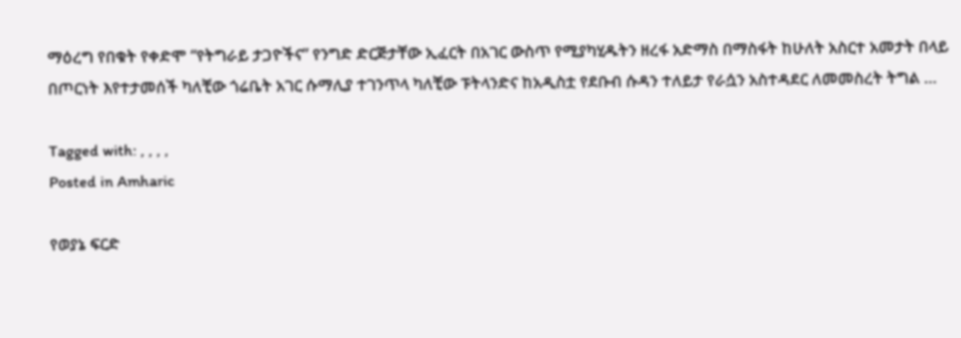ማዕረግ የበቁት የቀድሞ “የትግራይ ታጋዮችና” የንግድ ድርጅታቸው ኢፈርት በአገር ውስጥ የሚያካሂዱትን ዘረፋ አድማስ በማስፋት ከሁለት አስርተ አመታት በላይ በጦርነት እየተታመሰች ካለቺው ጎሬቤት አገር ሱማሊያ ተገንጥላ ካለቺው ፑትላንድና ከአዲስቷ የደቡብ ሱዳን ተለይታ የራሷን አስተዳደር ለመመስረት ትግል …

Tagged with: , , , ,
Posted in Amharic

የወያኔ ፍርድ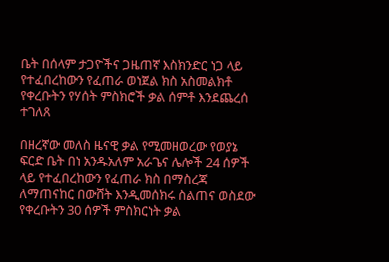ቤት በሰላም ታጋዮችና ጋዜጠኛ እስክንድር ነጋ ላይ የተፈበረከውን የፈጠራ ወነጀል ክስ አስመልክቶ የቀረቡትን የሃሰት ምስክሮች ቃል ሰምቶ እንደጨረሰ ተገለጸ

በዘረኛው መለስ ዜናዊ ቃል የሚመዘወረው የወያኔ ፍርድ ቤት በነ አንዱአለም አራጌና ሌሎች 24 ሰዎች ላይ የተፈበረከውን የፈጠራ ክስ በማስረጃ ለማጠናከር በውሸት እንዲመሰክሩ ስልጠና ወስደው የቀረቡትን 30 ሰዎች ምስክርነት ቃል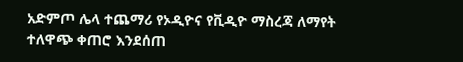አድምጦ ሌላ ተጨማሪ የኦዲዮና የቪዲዮ ማስረጃ ለማየት ተለዋጭ ቀጠሮ እንደሰጠ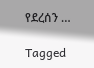የደረሰን …

Tagged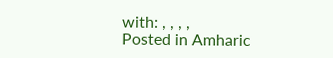with: , , , ,
Posted in Amharic